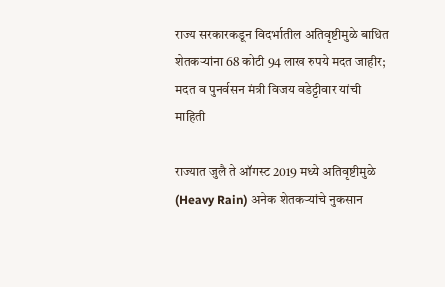राज्य सरकारकडून विदर्भातील अतिवृष्टीमुळे बाधित शेतकऱ्यांना 68 कोटी 94 लाख रुपये मदत जाहीर; मदत व पुनर्वसन मंत्री विजय वडेट्टीवार यांची माहिती

राज्यात जुलै ते ऑगस्ट 2019 मध्ये अतिवृष्टीमुळे (Heavy Rain) अनेक शेतकऱ्यांचे नुकसान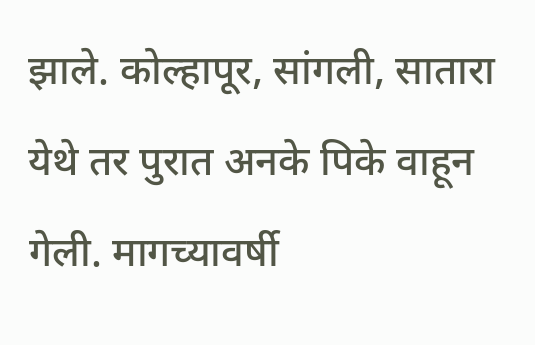झाले. कोल्हापूर, सांगली, सातारा येथे तर पुरात अनके पिके वाहून गेली. मागच्यावर्षी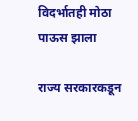विदर्भातही मोठा पाऊस झाला

राज्य सरकारकडून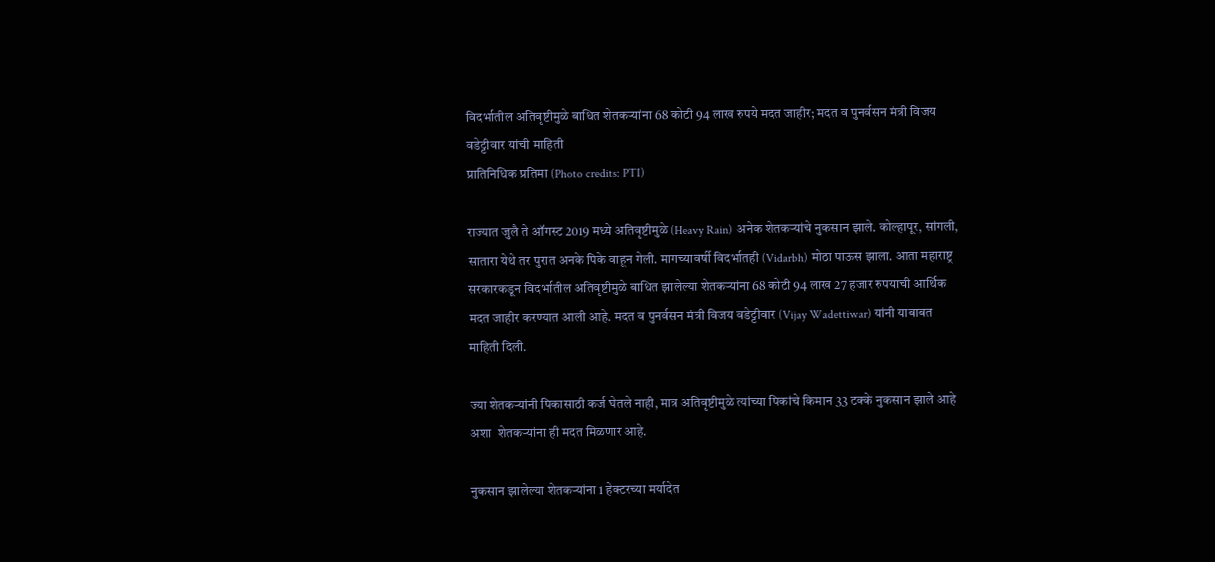विदर्भातील अतिवृष्टीमुळे बाधित शेतकऱ्यांना 68 कोटी 94 लाख रुपये मदत जाहीर; मदत व पुनर्वसन मंत्री विजय वडेट्टीवार यांची माहिती
प्रातिनिधिक प्रतिमा (Photo credits: PTI)

राज्यात जुलै ते ऑगस्ट 2019 मध्ये अतिवृष्टीमुळे (Heavy Rain) अनेक शेतकऱ्यांचे नुकसान झाले. कोल्हापूर, सांगली, सातारा येथे तर पुरात अनके पिके वाहून गेली. मागच्यावर्षी विदर्भातही (Vidarbh) मोठा पाऊस झाला. आता महाराष्ट्र सरकारकडून विदर्भातील अतिवृष्टीमुळे बाधित झालेल्या शेतकऱ्यांना 68 कोटी 94 लाख 27 हजार रुपयाची आर्थिक मदत जाहीर करण्यात आली आहे. मदत व पुनर्वसन मंत्री विजय वडेट्टीवार (Vijay Wadettiwar) यांनी याबाबत माहिती दिली.

ज्या शेतकऱ्यांनी पिकासाठी कर्ज घेतले नाही, मात्र अतिवृष्टीमुळे त्यांच्या पिकांचे किमान 33 टक्के नुकसान झाले आहे अशा  शेतकऱ्यांना ही मदत मिळणार आहे.

नुकसान झालेल्या शेतकऱ्यांना 1 हेक्टरच्या मर्यादेत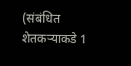(संबंधित शेतकऱ्याकडे 1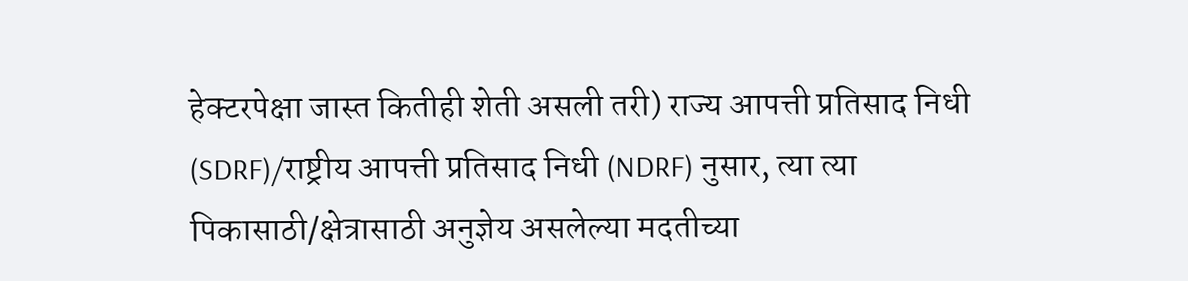हेक्टरपेक्षा जास्त कितीही शेती असली तरी) राज्य आपत्ती प्रतिसाद निधी (SDRF)/राष्ट्रीय आपत्ती प्रतिसाद निधी (NDRF) नुसार, त्या त्या पिकासाठी/क्षेत्रासाठी अनुज्ञेय असलेल्या मदतीच्या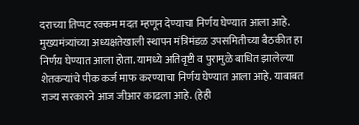दराच्या तिप्पट रक्कम मदत म्हणून देण्याचा निर्णय घेण्यात आला आहे. मुख्यमंत्र्यांच्या अध्यक्षतेखाली स्थापन मंत्रिमंडळ उपसमितीच्या बैठकीत हा निर्णय घेण्यात आला होता. यामध्ये अतिवृष्टी व पुरामुळे बाधित झालेल्या शेतकऱ्यांचे पीक कर्ज माफ करण्याचा निर्णय घेण्यात आला आहे. याबाबत राज्य सरकारने आज जीआर काढला आहे. (हेही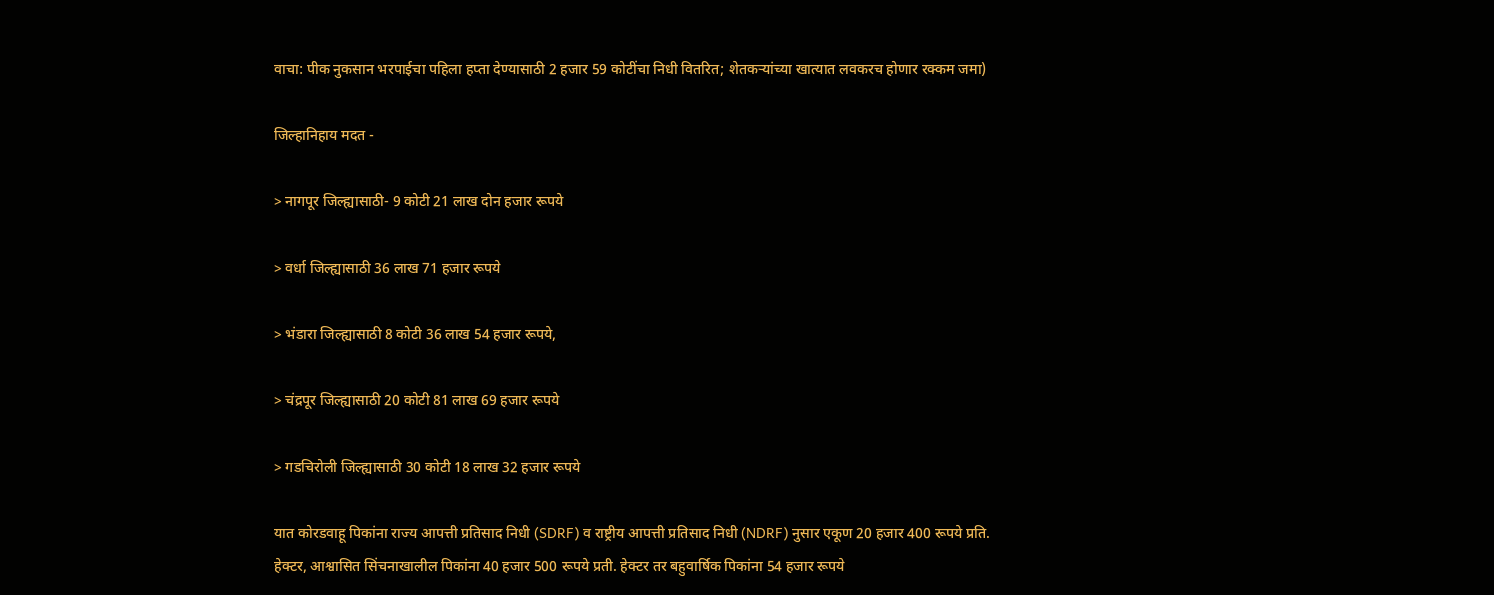वाचा: पीक नुकसान भरपाईचा पहिला हप्ता देण्यासाठी 2 हजार 59 कोटींचा निधी वितरित; शेतकऱ्यांच्या खात्यात लवकरच होणार रक्कम जमा)

जिल्हानिहाय मदत -

> नागपूर जिल्ह्यासाठी- 9 कोटी 21 लाख दोन हजार रूपये

> वर्धा जिल्ह्यासाठी 36 लाख 71 हजार रूपये

> भंडारा जिल्ह्यासाठी 8 कोटी 36 लाख 54 हजार रूपये,

> चंद्रपूर जिल्ह्यासाठी 20 कोटी 81 लाख 69 हजार रूपये

> गडचिरोली जिल्ह्यासाठी 30 कोटी 18 लाख 32 हजार रूपये

यात कोरडवाहू पिकांना राज्य आपत्ती प्रतिसाद निधी (SDRF) व राष्ट्रीय आपत्ती प्रतिसाद निधी (NDRF) नुसार एकूण 20 हजार 400 रूपये प्रति. हेक्टर, आश्वासित सिंचनाखालील पिकांना 40 हजार 500 रूपये प्रती. हेक्टर तर बहुवार्षिक पिकांना 54 हजार रूपये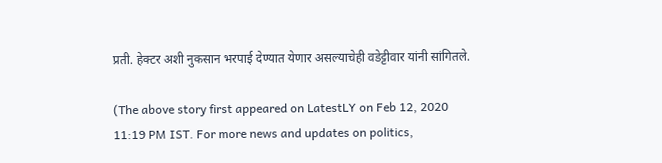प्रती. हेक्टर अशी नुकसान भरपाई देण्यात येणार असल्याचेही वडेट्टीवार यांनी सांगितले.

(The above story first appeared on LatestLY on Feb 12, 2020 11:19 PM IST. For more news and updates on politics,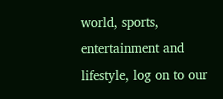world, sports, entertainment and lifestyle, log on to our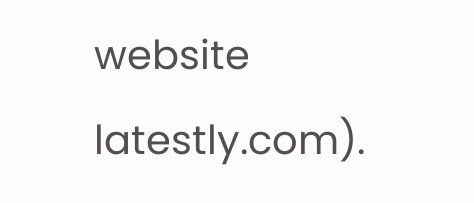website latestly.com).